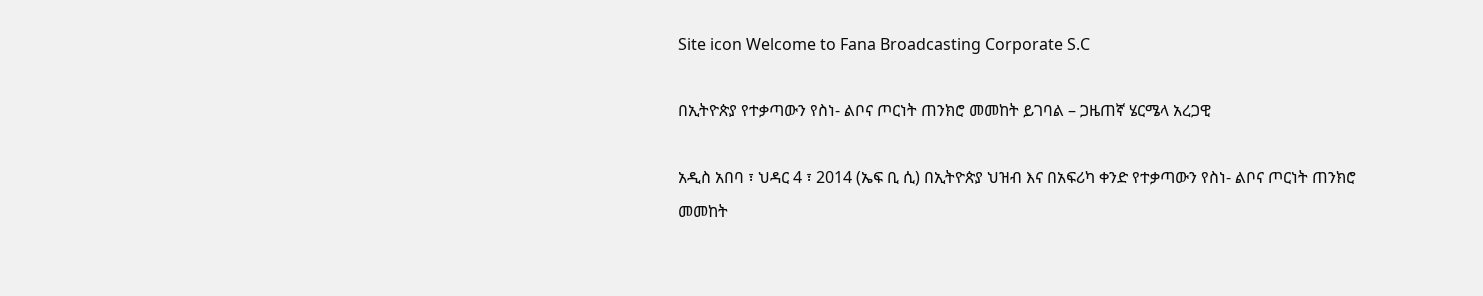Site icon Welcome to Fana Broadcasting Corporate S.C

በኢትዮጵያ የተቃጣውን የስነ- ልቦና ጦርነት ጠንክሮ መመከት ይገባል – ጋዜጠኛ ሄርሜላ አረጋዊ

አዲስ አበባ ፣ ህዳር 4 ፣ 2014 (ኤፍ ቢ ሲ) በኢትዮጵያ ህዝብ እና በአፍሪካ ቀንድ የተቃጣውን የስነ- ልቦና ጦርነት ጠንክሮ መመከት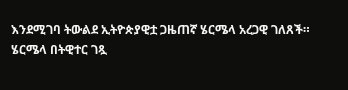እንደሚገባ ትውልደ ኢትዮጵያዊቷ ጋዜጠኛ ሄርሜላ አረጋዊ ገለጸች።
ሄርሜላ በትዊተር ገጿ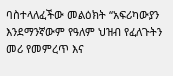ባስተላለፈችው መልዕክት “አፍሪካውያን እንደማንኛውም የዓለም ህዝብ የፈለጉትን መሪ የመምረጥ እና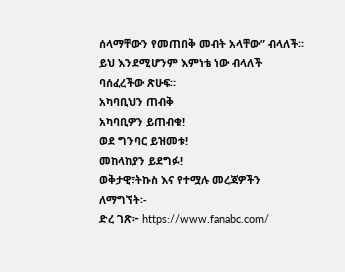ሰላማቸውን የመጠበቅ መብት አላቸው” ብላለች።
ይህ እንደሚሆንም እምነቴ ነው ብላለች ባሰፈረችው ጽሁፍ።
አካባቢህን ጠብቅ
አካባቢዎን ይጠብቁ!
ወደ ግንባር ይዝመቱ!
መከላከያን ይደግፉ!
ወቅታዊ፣ትኩስ እና የተሟሉ መረጃዎችን ለማግኘት፡-
ድረ ገጽ፦ https://www.fanabc.com/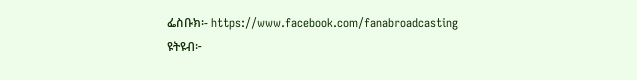ፌስቡክ፡- https://www.facebook.com/fanabroadcasting
ዩትዩብ፦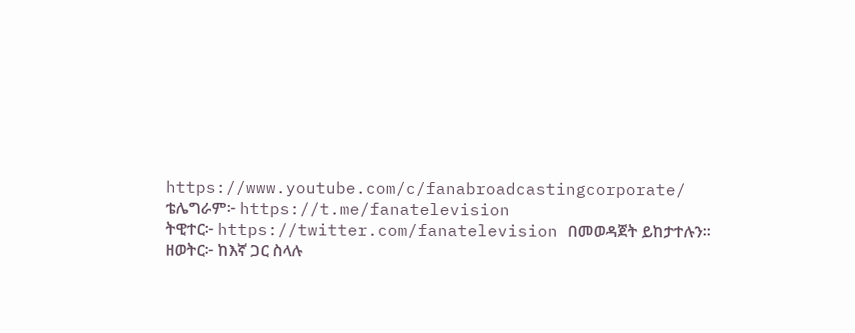https://www.youtube.com/c/fanabroadcastingcorporate/
ቴሌግራም፦ https://t.me/fanatelevision
ትዊተር፦ https://twitter.com/fanatelevision በመወዳጀት ይከታተሉን፡፡
ዘወትር፦ ከእኛ ጋር ስላሉ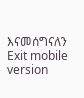እናመሰግናለን
Exit mobile version